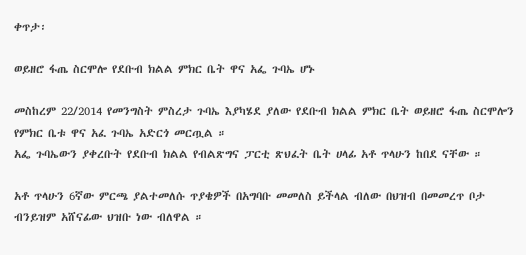ቀጥታ፡

ወይዘሮ ፋጤ ስርሞሎ የደቡብ ክልል ምክር ቤት ዋና አፌ ጉባኤ ሆኑ

መስከረም 22/2014 የመንግስት ምስረታ ጉባኤ እያካሄደ ያለው የደቡብ ክልል ምክር ቤት ወይዘሮ ፋጤ ስርሞሎን የምክር ቤቱ ዋና አፈ ጉባኤ አድርጎ መርጧል ።
አፌ ጉባኤውን ያቀረቡት የደቡብ ክልል የብልጽግና ፓርቲ ጽህፈት ቤት ሀላፊ አቶ ጥላሁን ከበደ ናቸው ።

አቶ ጥላሁን 6ኛው ምርጫ ያልተመለሱ ጥያቄዎች በአግባቡ መመለስ ይችላል ብለው በህዝብ በመመረጥ ቦታ ብንይዝም አሸናፊው ህዝቡ ነው ብለዋል ።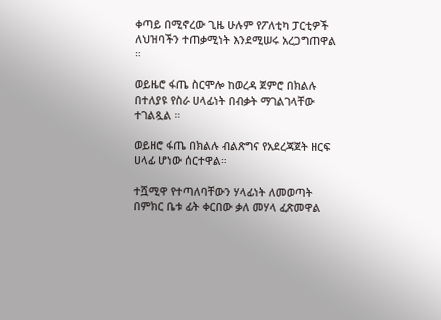ቀጣይ በሚኖረው ጊዜ ሁሉም የፖለቲካ ፓርቲዎች ለህዝባችን ተጠቃሚነት እንደሚሠሩ አረጋግጠዋል ።

ወይዜሮ ፋጤ ስርሞሎ ከወረዳ ጀምሮ በክልሉ በተለያዩ የስራ ሀላፊነት በብቃት ማገልገላቸው ተገልጿል ።

ወይዘሮ ፋጤ በክልሉ ብልጽግና የአደረጃጀት ዘርፍ ሀላፊ ሆነው ሰርተዋል።

ተሿሚዋ የተጣለባቸውን ሃላፊነት ለመወጣት በምክር ቤቱ ፊት ቀርበው ቃለ መሃላ ፈጽመዋል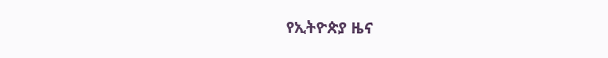የኢትዮጵያ ዜና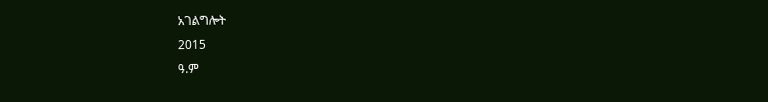አገልግሎት
2015
ዓ.ም